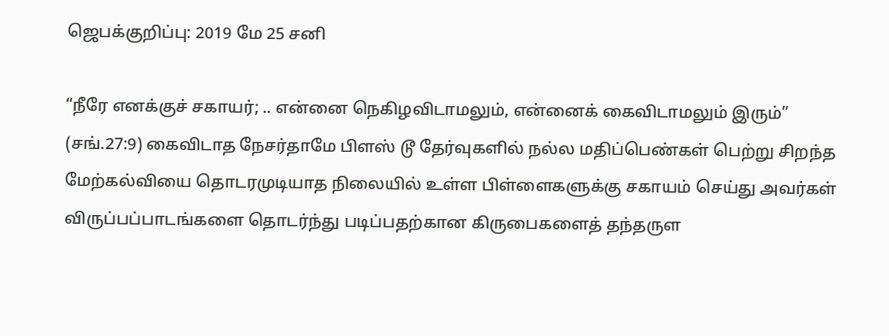ஜெபக்குறிப்பு: 2019 மே 25 சனி

“நீரே எனக்குச் சகாயர்; .. என்னை நெகிழவிடாமலும், என்னைக் கைவிடாமலும் இரும்” (சங்.27:9) கைவிடாத நேசர்தாமே பிளஸ் டூ தேர்வுகளில் நல்ல மதிப்பெண்கள் பெற்று சிறந்த மேற்கல்வியை தொடரமுடியாத நிலையில் உள்ள பிள்ளைகளுக்கு சகாயம் செய்து அவர்கள் விருப்பப்பாடங்களை தொடர்ந்து படிப்பதற்கான கிருபைகளைத் தந்தருள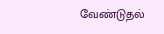வேண்டுதல்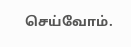செய்வோம்.